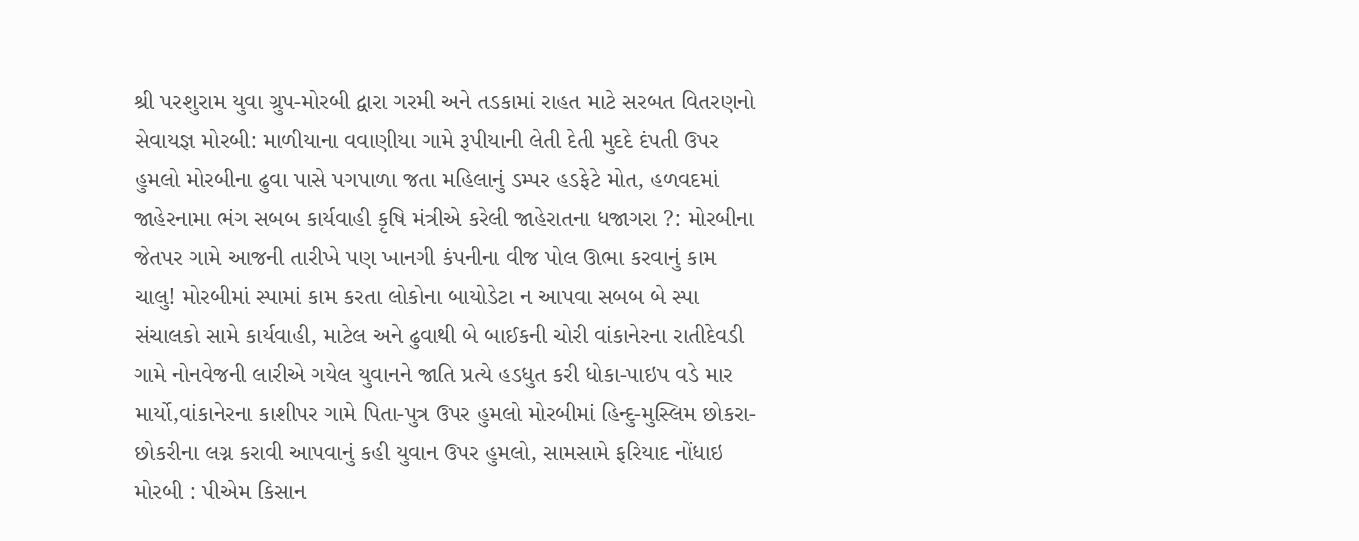શ્રી પરશુરામ યુવા ગ્રુપ-મોરબી દ્વારા ગરમી અને તડકામાં રાહત માટે સરબત વિતરણનો સેવાયજ્ઞ મોરબી: માળીયાના વવાણીયા ગામે રૂપીયાની લેતી દેતી મુદદે દંપતી ઉપર હુમલો મોરબીના ઢુવા પાસે પગપાળા જતા મહિલાનું ડમ્પર હડફેટે મોત, હળવદમાં જાહેરનામા ભંગ સબબ કાર્યવાહી કૃષિ મંત્રીએ કરેલી જાહેરાતના ધજાગરા ?: મોરબીના જેતપર ગામે આજની તારીખે પણ ખાનગી કંપનીના વીજ પોલ ઊભા કરવાનું કામ ચાલુ! મોરબીમાં સ્પામાં કામ કરતા લોકોના બાયોડેટા ન આપવા સબબ બે સ્પા સંચાલકો સામે કાર્યવાહી, માટેલ અને ઢુવાથી બે બાઈકની ચોરી વાંકાનેરના રાતીદેવડી ગામે નોનવેજની લારીએ ગયેલ યુવાનને જાતિ પ્રત્યે હડધુત કરી ધોકા-પાઇપ વડે માર માર્યો,વાંકાનેરના કાશીપર ગામે પિતા-પુત્ર ઉપર હુમલો મોરબીમાં હિન્દુ-મુસ્લિમ છોકરા-છોકરીના લગ્ન કરાવી આપવાનું કહી યુવાન ઉપર હુમલો, સામસામે ફરિયાદ નોંધાઇ મોરબી : પીએમ કિસાન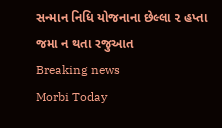સન્માન નિધિ યોજનાના છેલ્લા ૨ હપ્તા જમા ન થતા રજુઆત
Breaking news
Morbi Today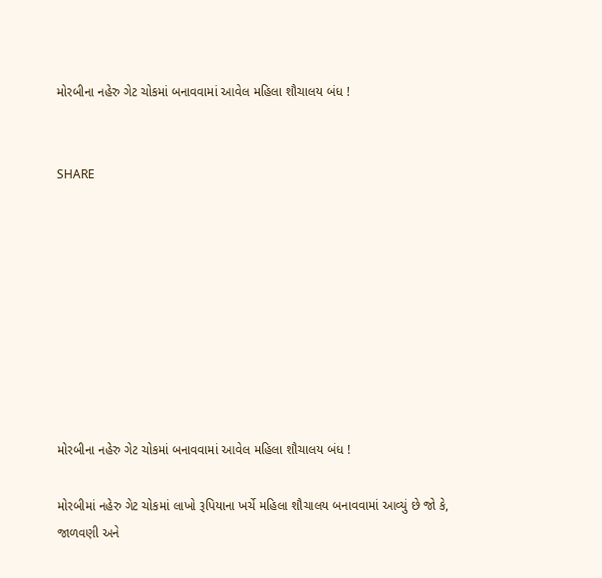મોરબીના નહેરુ ગેટ ચોકમાં બનાવવામાં આવેલ મહિલા શૌચાલય બંધ !


SHARE









મોરબીના નહેરુ ગેટ ચોકમાં બનાવવામાં આવેલ મહિલા શૌચાલય બંધ !

મોરબીમાં નહેરુ ગેટ ચોકમાં લાખો રૂપિયાના ખર્ચે મહિલા શૌચાલય બનાવવામાં આવ્યું છે જો કે, જાળવણી અને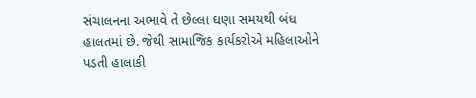સંચાલનના અભાવે તે છેલ્લા ઘણા સમયથી બંધ હાલતમાં છે. જેથી સામાજિક કાર્યકરોએ મહિલાઓને પડતી હાલાકી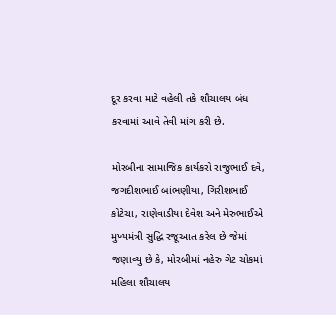દૂર કરવા માટે વહેલી તકે શૌચાલય બંધ કરવામાં આવે તેવી માંગ કરી છે.

મોરબીના સામાજિક કાર્યકરો રાજુભાઈ દવે, જગદીશભાઈ બાંભણીયા, ગિરીશભાઈ કોટેચા, રાણેવાડીયા દેવેશ અને મેરુભાઈએ મુખ્યમંત્રી સુદ્ધિ રજૂઆત કરેલ છે જેમાં જણાવ્યુ છે કે, મોરબીમાં નહેરુ ગેટ ચોકમાં મહિલા શૌચાલય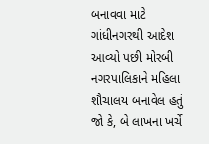બનાવવા માટે ગાંધીનગરથી આદેશ આવ્યો પછી મોરબી નગરપાલિકાને મહિલા શૌચાલય બનાવેલ હતું જો કે, બે લાખના ખર્ચે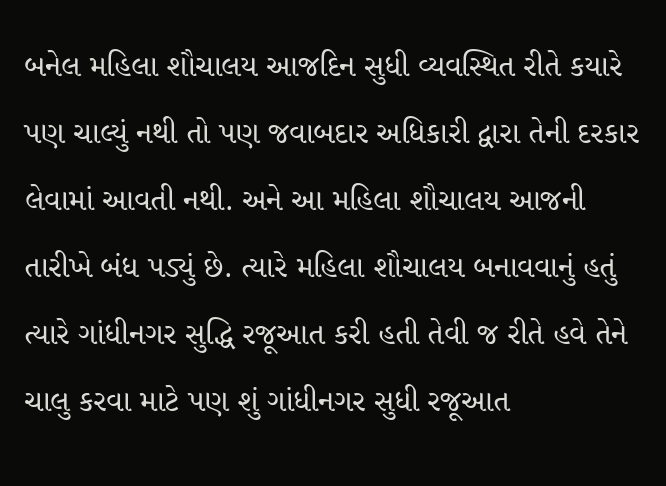બનેલ મહિલા શૌચાલય આજદિન સુધી વ્યવસ્થિત રીતે કયારે પણ ચાલ્યું નથી તો પણ જવાબદાર અધિકારી દ્વારા તેની દરકાર લેવામાં આવતી નથી. અને આ મહિલા શૌચાલય આજની તારીખે બંધ પડ્યું છે. ત્યારે મહિલા શૌચાલય બનાવવાનું હતું ત્યારે ગાંધીનગર સુદ્ધિ રજૂઆત કરી હતી તેવી જ રીતે હવે તેને ચાલુ કરવા માટે પણ શું ગાંધીનગર સુધી રજૂઆત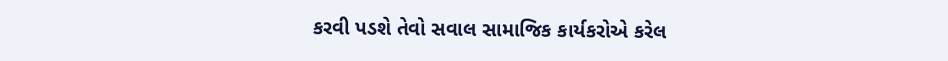કરવી પડશે તેવો સવાલ સામાજિક કાર્યકરોએ કરેલ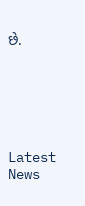છે.






Latest News